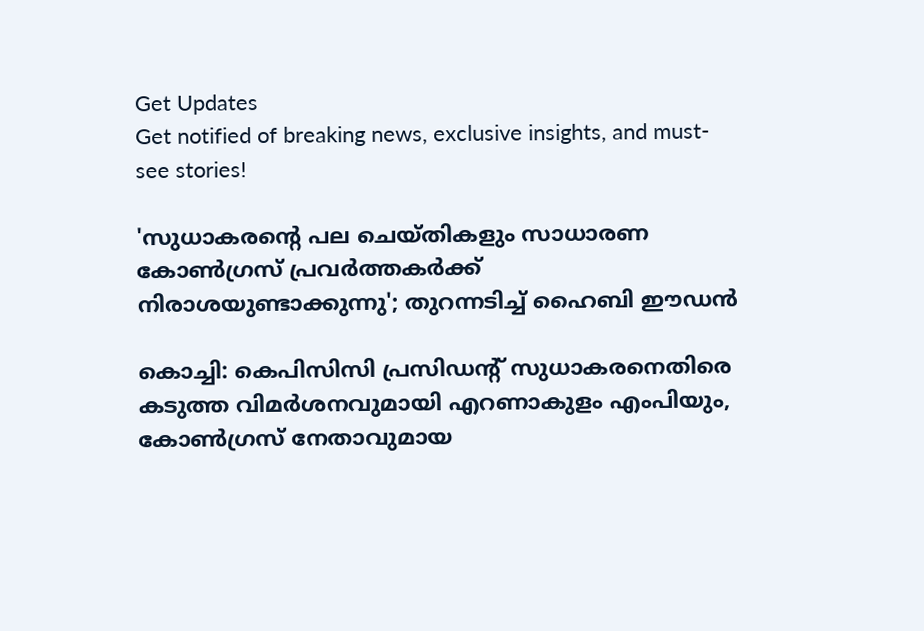Get Updates
Get notified of breaking news, exclusive insights, and must-see stories!

'സുധാകരന്റെ പല ചെയ്‌തികളും സാധാരണ കോൺഗ്രസ് പ്രവർത്തകർക്ക് നിരാശയുണ്ടാക്കുന്നു'; തുറന്നടിച്ച് ഹൈബി ഈഡൻ

കൊച്ചി: കെപിസിസി പ്രസിഡന്റ് സുധാകരനെതിരെ കടുത്ത വിമർശനവുമായി എറണാകുളം എംപിയും, കോൺഗ്രസ് നേതാവുമായ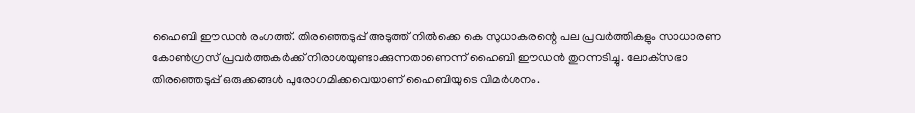ഹൈബി ഈഡൻ രംഗത്ത്. തിരഞ്ഞെടുപ്പ് അടുത്ത് നിൽക്കെ കെ സുധാകരന്റെ പല പ്രവർത്തികളും സാധാരണ കോൺഗ്രസ് പ്രവർത്തകർക്ക് നിരാശയുണ്ടാക്കുന്നതാണെന്ന് ഹൈബി ഈഡൻ തുറന്നടിച്ചു. ലോക്‌സഭാ തിരഞ്ഞെടുപ്പ് ഒരുക്കങ്ങൾ പുരോഗമിക്കവെയാണ് ഹൈബിയുടെ വിമർശനം.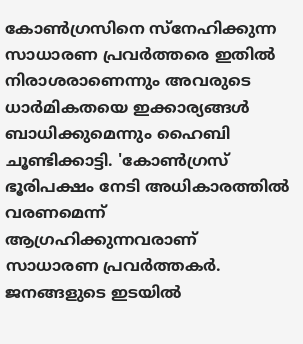കോണ്‍ഗ്രസിനെ സ്‌നേഹിക്കുന്ന സാധാരണ പ്രവര്‍ത്തരെ ഇതിൽ നിരാശരാണെന്നും അവരുടെ ധാര്‍മികതയെ ഇക്കാര്യങ്ങൾ ബാധിക്കുമെന്നും ഹൈബി ചൂണ്ടിക്കാട്ടി. 'കോണ്‍ഗ്രസ് ഭൂരിപക്ഷം നേടി അധികാരത്തില്‍ വരണമെന്ന് ആഗ്രഹിക്കുന്നവരാണ് സാധാരണ പ്രവര്‍ത്തകര്‍. ജനങ്ങളുടെ ഇടയില്‍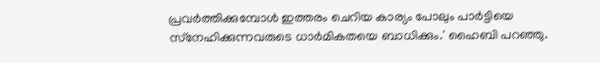പ്രവര്‍ത്തിക്കുമ്പോള്‍ ഇത്തരം ചെറിയ കാര്യം പോലും പാര്‍ട്ടിയെ സ്‌നേഹിക്കുന്നവരുടെ ധാര്‍മികതയെ ബാധിക്കും.' ഹൈബി പറഞ്ഞു.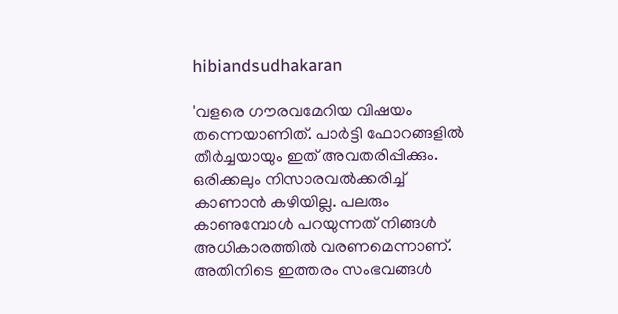hibiandsudhakaran

'വളരെ ഗൗരവമേറിയ വിഷയം തന്നെയാണിത്. പാര്‍ട്ടി ഫോറങ്ങളില്‍ തീര്‍ച്ചയായും ഇത് അവതരിപ്പിക്കും. ഒരിക്കലും നിസാരവല്‍ക്കരിച്ച് കാണാന്‍ കഴിയില്ല. പലരും കാണുമ്പോള്‍ പറയുന്നത് നിങ്ങള്‍ അധികാരത്തില്‍ വരണമെന്നാണ്. അതിനിടെ ഇത്തരം സംഭവങ്ങള്‍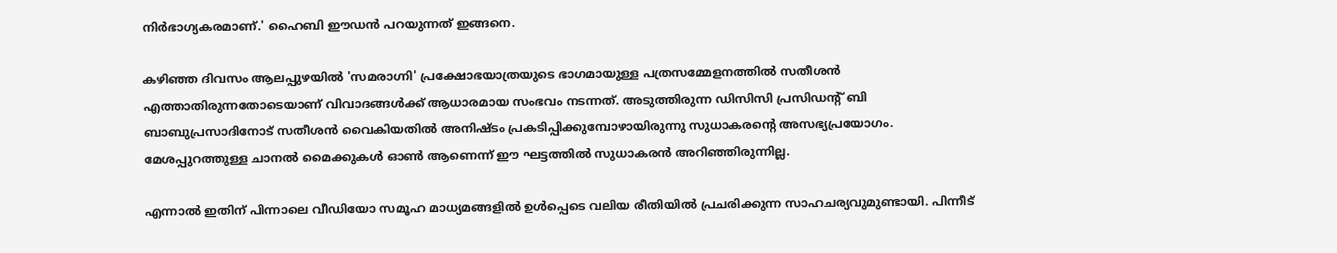നിര്‍ഭാഗ്യകരമാണ്.' ഹൈബി ഈഡൻ പറയുന്നത് ഇങ്ങനെ.

കഴിഞ്ഞ ദിവസം ആലപ്പുഴയിൽ 'സമരാഗ്നി' പ്രക്ഷോഭയാത്രയുടെ ഭാഗമായുള്ള പത്രസമ്മേളനത്തിൽ സതീശൻ എത്താതിരുന്നതോടെയാണ് വിവാദങ്ങൾക്ക് ആധാരമായ സംഭവം നടന്നത്. അടുത്തിരുന്ന ഡിസിസി പ്രസിഡന്റ് ബി ബാബുപ്രസാദിനോട് സതീശൻ വൈകിയതിൽ അനിഷ്‌ടം പ്രകടിപ്പിക്കുമ്പോഴായിരുന്നു സുധാകരന്റെ അസഭ്യപ്രയോഗം. മേശപ്പുറത്തുള്ള ചാനൽ മൈക്കുകൾ ഓൺ ആണെന്ന് ഈ ഘട്ടത്തിൽ സുധാകരൻ അറിഞ്ഞിരുന്നില്ല.

എന്നാൽ ഇതിന് പിന്നാലെ വീഡിയോ സമൂഹ മാധ്യമങ്ങളിൽ ഉൾപ്പെടെ വലിയ രീതിയിൽ പ്രചരിക്കുന്ന സാഹചര്യവുമുണ്ടായി. പിന്നീട്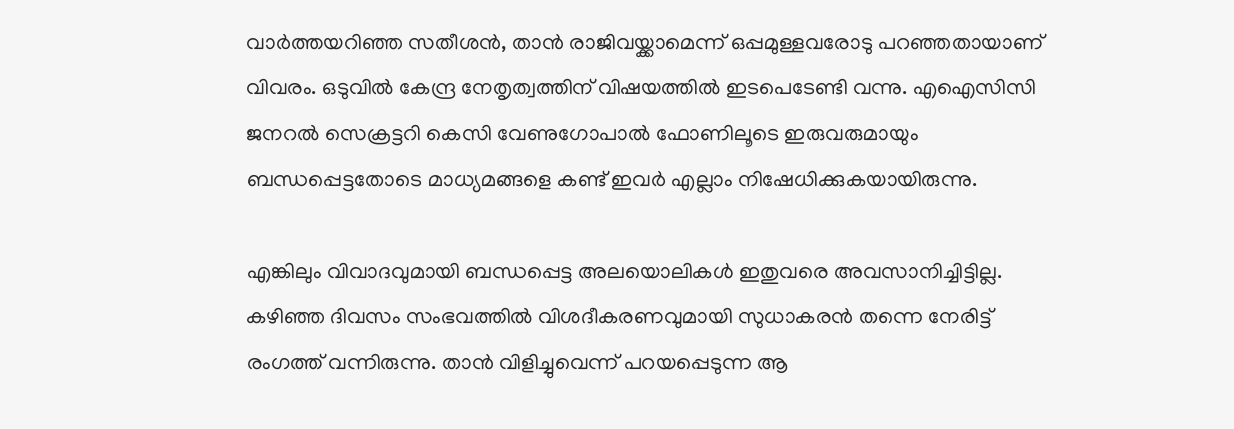വാർത്തയറിഞ്ഞ സതീശൻ, താൻ രാജിവയ്ക്കാമെന്ന് ഒപ്പമുള്ളവരോടു പറഞ്ഞതായാണ് വിവരം. ഒടുവിൽ കേന്ദ്ര നേതൃത്വത്തിന് വിഷയത്തിൽ ഇടപെടേണ്ടി വന്നു. എഐസിസി ജനറൽ സെക്രട്ടറി കെസി വേണുഗോപാൽ ഫോണിലൂടെ ഇരുവരുമായും ബന്ധപ്പെട്ടതോടെ മാധ്യമങ്ങളെ കണ്ട് ഇവർ എല്ലാം നിഷേധിക്കുകയായിരുന്നു.

എങ്കിലും വിവാദവുമായി ബന്ധപ്പെട്ട അലയൊലികൾ ഇതുവരെ അവസാനിച്ചിട്ടില്ല. കഴിഞ്ഞ ദിവസം സംഭവത്തിൽ വിശദീകരണവുമായി സുധാകരൻ തന്നെ നേരിട്ട് രംഗത്ത് വന്നിരുന്നു. താൻ വിളിച്ചുവെന്ന് പറയപ്പെടുന്ന ആ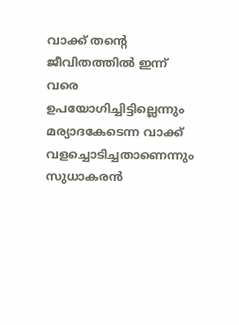വാക്ക് തന്റെ ജീവിതത്തിൽ ഇന്ന് വരെ ഉപയോഗിച്ചിട്ടില്ലെന്നും മര്യാദകേടെന്ന വാക്ക് വളച്ചൊടിച്ചതാണെന്നും സുധാകരൻ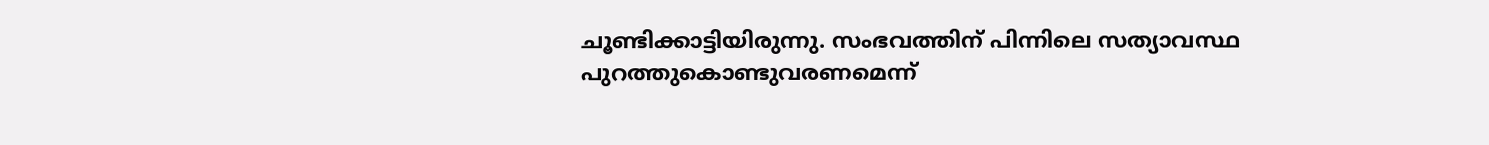ചൂണ്ടിക്കാട്ടിയിരുന്നു. സംഭവത്തിന് പിന്നിലെ സത്യാവസ്ഥ പുറത്തുകൊണ്ടുവരണമെന്ന്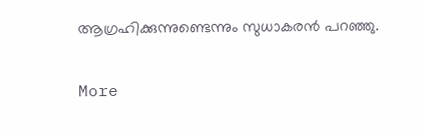ആഗ്രഹിക്കുന്നുണ്ടെന്നും സുധാകരൻ പറഞ്ഞു.

More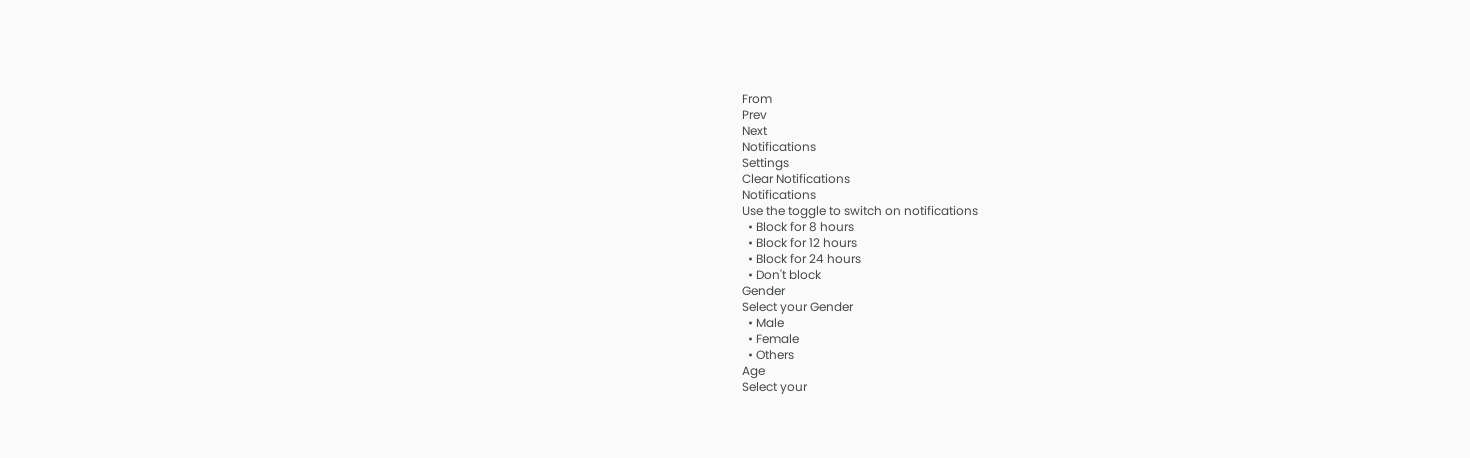From
Prev
Next
Notifications
Settings
Clear Notifications
Notifications
Use the toggle to switch on notifications
  • Block for 8 hours
  • Block for 12 hours
  • Block for 24 hours
  • Don't block
Gender
Select your Gender
  • Male
  • Female
  • Others
Age
Select your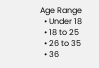Age Range
  • Under 18
  • 18 to 25
  • 26 to 35
  • 36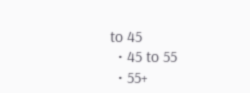to 45
  • 45 to 55
  • 55+